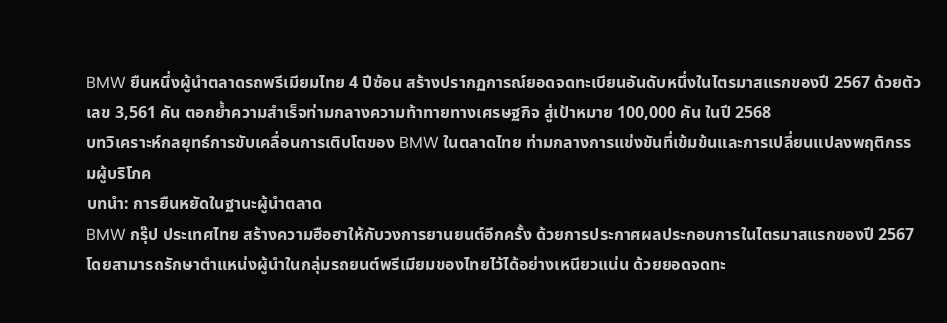BMW ยืนหนึ่งผู้นำตลาดรถพรีเมียมไทย 4 ปีซ้อน สร้างปรากฏการณ์ยอดจดทะเบียนอันดับหนึ่งในไตรมาสแรกของปี 2567 ด้วยตัวเลข 3,561 คัน ตอกย้ำความสำเร็จท่ามกลางความท้าทายทางเศรษฐกิจ สู่เป้าหมาย 100,000 คัน ในปี 2568
บทวิเคราะห์กลยุทธ์การขับเคลื่อนการเติบโตของ BMW ในตลาดไทย ท่ามกลางการแข่งขันที่เข้มข้นและการเปลี่ยนแปลงพฤติกรรมผู้บริโภค
บทนำ: การยืนหยัดในฐานะผู้นำตลาด
BMW กรุ๊ป ประเทศไทย สร้างความฮือฮาให้กับวงการยานยนต์อีกครั้ง ด้วยการประกาศผลประกอบการในไตรมาสแรกของปี 2567 โดยสามารถรักษาตำแหน่งผู้นำในกลุ่มรถยนต์พรีเมียมของไทยไว้ได้อย่างเหนียวแน่น ด้วยยอดจดทะ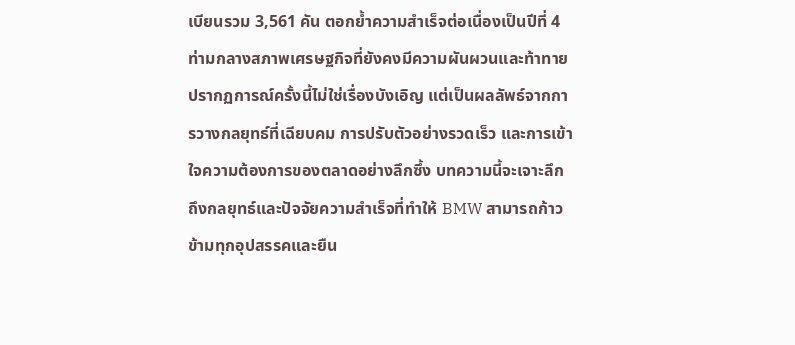เบียนรวม 3,561 คัน ตอกย้ำความสำเร็จต่อเนื่องเป็นปีที่ 4 ท่ามกลางสภาพเศรษฐกิจที่ยังคงมีความผันผวนและท้าทาย ปรากฏการณ์ครั้งนี้ไม่ใช่เรื่องบังเอิญ แต่เป็นผลลัพธ์จากการวางกลยุทธ์ที่เฉียบคม การปรับตัวอย่างรวดเร็ว และการเข้าใจความต้องการของตลาดอย่างลึกซึ้ง บทความนี้จะเจาะลึกถึงกลยุทธ์และปัจจัยความสำเร็จที่ทำให้ BMW สามารถก้าวข้ามทุกอุปสรรคและยืน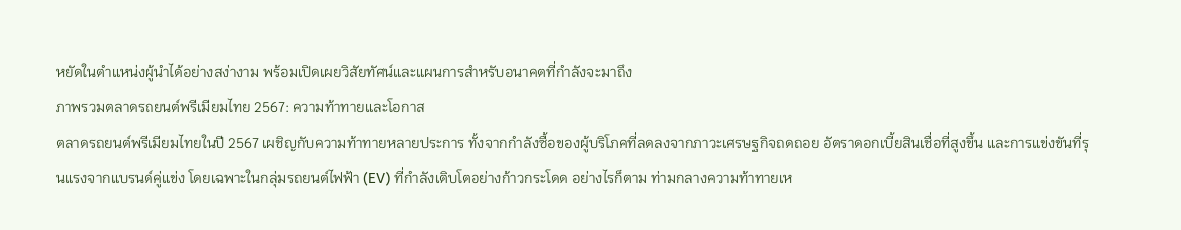หยัดในตำแหน่งผู้นำได้อย่างสง่างาม พร้อมเปิดเผยวิสัยทัศน์และแผนการสำหรับอนาคตที่กำลังจะมาถึง
ภาพรวมตลาดรถยนต์พรีเมียมไทย 2567: ความท้าทายและโอกาส
ตลาดรถยนต์พรีเมียมไทยในปี 2567 เผชิญกับความท้าทายหลายประการ ทั้งจากกำลังซื้อของผู้บริโภคที่ลดลงจากภาวะเศรษฐกิจถดถอย อัตราดอกเบี้ยสินเชื่อที่สูงขึ้น และการแข่งขันที่รุนแรงจากแบรนด์คู่แข่ง โดยเฉพาะในกลุ่มรถยนต์ไฟฟ้า (EV) ที่กำลังเติบโตอย่างก้าวกระโดด อย่างไรก็ตาม ท่ามกลางความท้าทายเห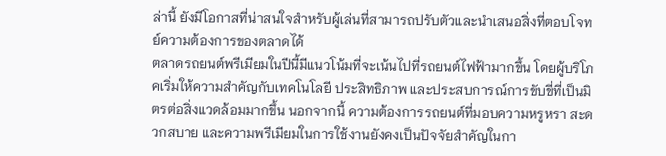ล่านี้ ยังมีโอกาสที่น่าสนใจสำหรับผู้เล่นที่สามารถปรับตัวและนำเสนอสิ่งที่ตอบโจทย์ความต้องการของตลาดได้
ตลาดรถยนต์พรีเมียมในปีนี้มีแนวโน้มที่จะเน้นไปที่รถยนต์ไฟฟ้ามากขึ้น โดยผู้บริโภคเริ่มให้ความสำคัญกับเทคโนโลยี ประสิทธิภาพ และประสบการณ์การขับขี่ที่เป็นมิตรต่อสิ่งแวดล้อมมากขึ้น นอกจากนี้ ความต้องการรถยนต์ที่มอบความหรูหรา สะดวกสบาย และความพรีเมียมในการใช้งานยังคงเป็นปัจจัยสำคัญในกา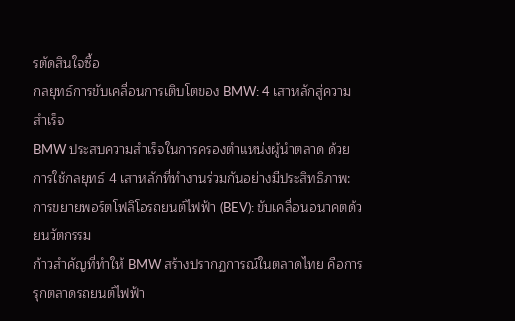รตัดสินใจซื้อ
กลยุทธ์การขับเคลื่อนการเติบโตของ BMW: 4 เสาหลักสู่ความสำเร็จ
BMW ประสบความสำเร็จในการครองตำแหน่งผู้นำตลาด ด้วยการใช้กลยุทธ์ 4 เสาหลักที่ทำงานร่วมกันอย่างมีประสิทธิภาพ:
การขยายพอร์ตโฟลิโอรถยนต์ไฟฟ้า (BEV): ขับเคลื่อนอนาคตด้วยนวัตกรรม
ก้าวสำคัญที่ทำให้ BMW สร้างปรากฏการณ์ในตลาดไทย คือการรุกตลาดรถยนต์ไฟฟ้า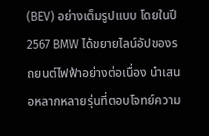(BEV) อย่างเต็มรูปแบบ โดยในปี 2567 BMW ได้ขยายไลน์อัปของรถยนต์ไฟฟ้าอย่างต่อเนื่อง นำเสนอหลากหลายรุ่นที่ตอบโจทย์ความ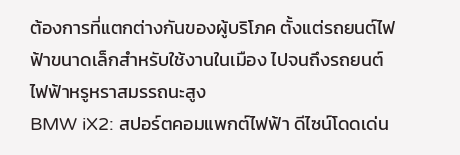ต้องการที่แตกต่างกันของผู้บริโภค ตั้งแต่รถยนต์ไฟฟ้าขนาดเล็กสำหรับใช้งานในเมือง ไปจนถึงรถยนต์ไฟฟ้าหรูหราสมรรถนะสูง
BMW iX2: สปอร์ตคอมแพกต์ไฟฟ้า ดีไซน์โดดเด่น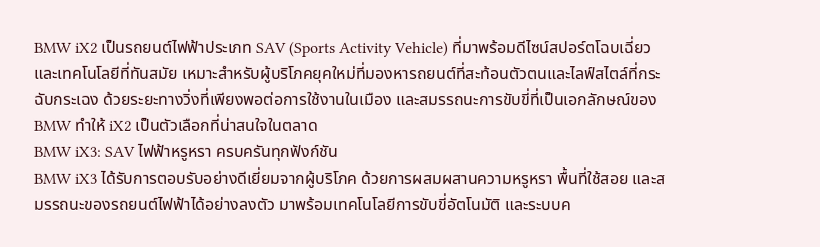BMW iX2 เป็นรถยนต์ไฟฟ้าประเภท SAV (Sports Activity Vehicle) ที่มาพร้อมดีไซน์สปอร์ตโฉบเฉี่ยว และเทคโนโลยีที่ทันสมัย เหมาะสำหรับผู้บริโภคยุคใหม่ที่มองหารถยนต์ที่สะท้อนตัวตนและไลฟ์สไตล์ที่กระฉับกระเฉง ด้วยระยะทางวิ่งที่เพียงพอต่อการใช้งานในเมือง และสมรรถนะการขับขี่ที่เป็นเอกลักษณ์ของ BMW ทำให้ iX2 เป็นตัวเลือกที่น่าสนใจในตลาด
BMW iX3: SAV ไฟฟ้าหรูหรา ครบครันทุกฟังก์ชัน
BMW iX3 ได้รับการตอบรับอย่างดีเยี่ยมจากผู้บริโภค ด้วยการผสมผสานความหรูหรา พื้นที่ใช้สอย และสมรรถนะของรถยนต์ไฟฟ้าได้อย่างลงตัว มาพร้อมเทคโนโลยีการขับขี่อัตโนมัติ และระบบค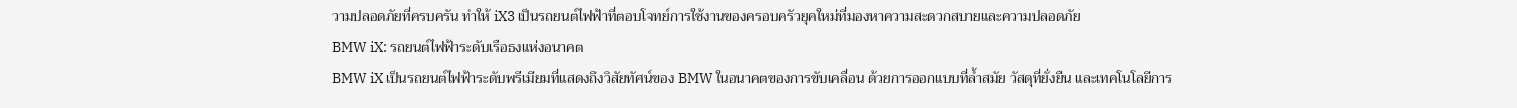วามปลอดภัยที่ครบครัน ทำให้ iX3 เป็นรถยนต์ไฟฟ้าที่ตอบโจทย์การใช้งานของครอบครัวยุคใหม่ที่มองหาความสะดวกสบายและความปลอดภัย
BMW iX: รถยนต์ไฟฟ้าระดับเรือธงแห่งอนาคต
BMW iX เป็นรถยนต์ไฟฟ้าระดับพรีเมียมที่แสดงถึงวิสัยทัศน์ของ BMW ในอนาคตของการขับเคลื่อน ด้วยการออกแบบที่ล้ำสมัย วัสดุที่ยั่งยืน และเทคโนโลยีการ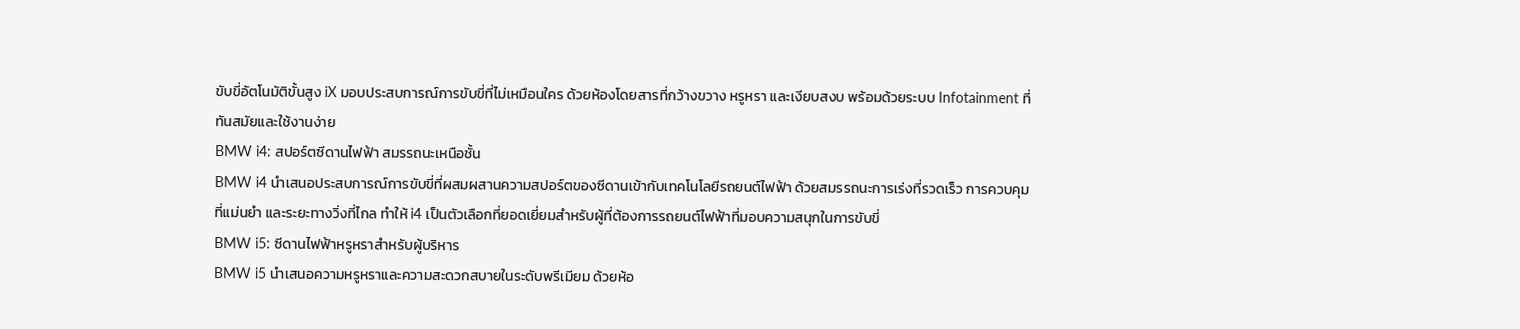ขับขี่อัตโนมัติขั้นสูง iX มอบประสบการณ์การขับขี่ที่ไม่เหมือนใคร ด้วยห้องโดยสารที่กว้างขวาง หรูหรา และเงียบสงบ พร้อมด้วยระบบ Infotainment ที่ทันสมัยและใช้งานง่าย
BMW i4: สปอร์ตซีดานไฟฟ้า สมรรถนะเหนือชั้น
BMW i4 นำเสนอประสบการณ์การขับขี่ที่ผสมผสานความสปอร์ตของซีดานเข้ากับเทคโนโลยีรถยนต์ไฟฟ้า ด้วยสมรรถนะการเร่งที่รวดเร็ว การควบคุมที่แม่นยำ และระยะทางวิ่งที่ไกล ทำให้ i4 เป็นตัวเลือกที่ยอดเยี่ยมสำหรับผู้ที่ต้องการรถยนต์ไฟฟ้าที่มอบความสนุกในการขับขี่
BMW i5: ซีดานไฟฟ้าหรูหราสำหรับผู้บริหาร
BMW i5 นำเสนอความหรูหราและความสะดวกสบายในระดับพรีเมียม ด้วยห้อ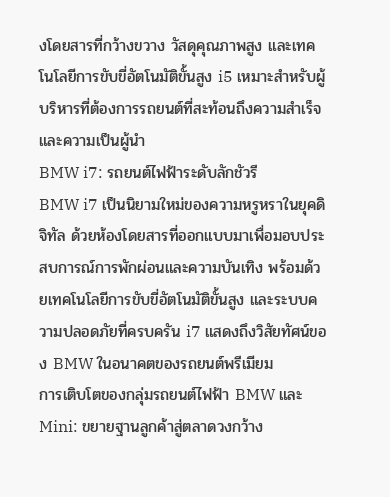งโดยสารที่กว้างขวาง วัสดุคุณภาพสูง และเทคโนโลยีการขับขี่อัตโนมัติขั้นสูง i5 เหมาะสำหรับผู้บริหารที่ต้องการรถยนต์ที่สะท้อนถึงความสำเร็จและความเป็นผู้นำ
BMW i7: รถยนต์ไฟฟ้าระดับลักชัวรี
BMW i7 เป็นนิยามใหม่ของความหรูหราในยุคดิจิทัล ด้วยห้องโดยสารที่ออกแบบมาเพื่อมอบประสบการณ์การพักผ่อนและความบันเทิง พร้อมด้วยเทคโนโลยีการขับขี่อัตโนมัติขั้นสูง และระบบความปลอดภัยที่ครบครัน i7 แสดงถึงวิสัยทัศน์ของ BMW ในอนาคตของรถยนต์พรีเมียม
การเติบโตของกลุ่มรถยนต์ไฟฟ้า BMW และ Mini: ขยายฐานลูกค้าสู่ตลาดวงกว้าง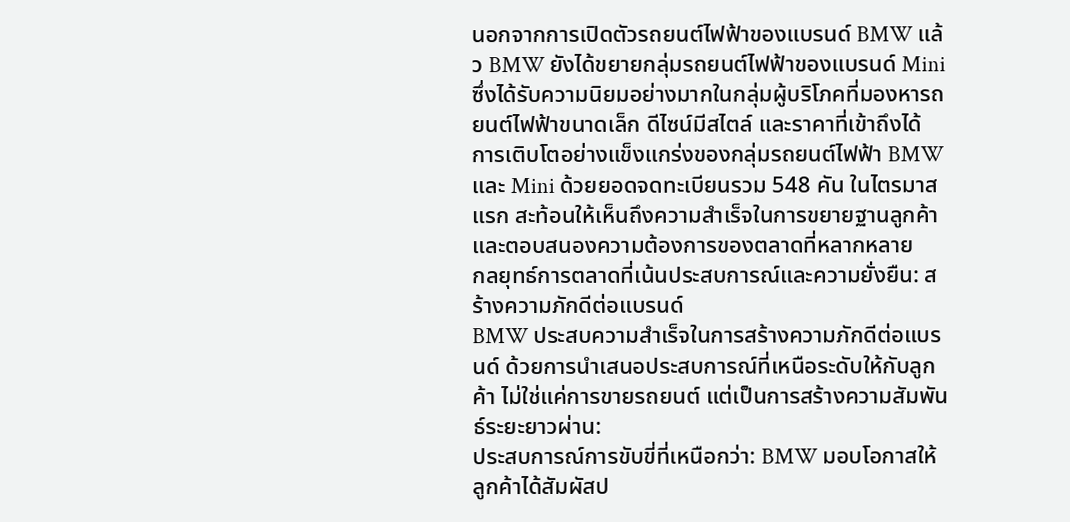นอกจากการเปิดตัวรถยนต์ไฟฟ้าของแบรนด์ BMW แล้ว BMW ยังได้ขยายกลุ่มรถยนต์ไฟฟ้าของแบรนด์ Mini ซึ่งได้รับความนิยมอย่างมากในกลุ่มผู้บริโภคที่มองหารถยนต์ไฟฟ้าขนาดเล็ก ดีไซน์มีสไตล์ และราคาที่เข้าถึงได้ การเติบโตอย่างแข็งแกร่งของกลุ่มรถยนต์ไฟฟ้า BMW และ Mini ด้วยยอดจดทะเบียนรวม 548 คัน ในไตรมาสแรก สะท้อนให้เห็นถึงความสำเร็จในการขยายฐานลูกค้าและตอบสนองความต้องการของตลาดที่หลากหลาย
กลยุทธ์การตลาดที่เน้นประสบการณ์และความยั่งยืน: สร้างความภักดีต่อแบรนด์
BMW ประสบความสำเร็จในการสร้างความภักดีต่อแบรนด์ ด้วยการนำเสนอประสบการณ์ที่เหนือระดับให้กับลูกค้า ไม่ใช่แค่การขายรถยนต์ แต่เป็นการสร้างความสัมพันธ์ระยะยาวผ่าน:
ประสบการณ์การขับขี่ที่เหนือกว่า: BMW มอบโอกาสให้ลูกค้าได้สัมผัสป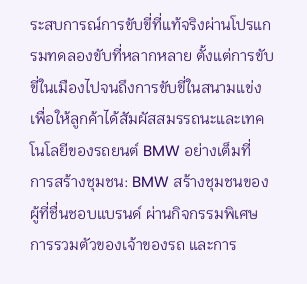ระสบการณ์การขับขี่ที่แท้จริงผ่านโปรแกรมทดลองขับที่หลากหลาย ตั้งแต่การขับขี่ในเมืองไปจนถึงการขับขี่ในสนามแข่ง เพื่อให้ลูกค้าได้สัมผัสสมรรถนะและเทคโนโลยีของรถยนต์ BMW อย่างเต็มที่
การสร้างชุมชน: BMW สร้างชุมชนของผู้ที่ชื่นชอบแบรนด์ ผ่านกิจกรรมพิเศษ การรวมตัวของเจ้าของรถ และการ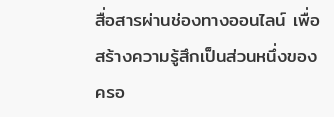สื่อสารผ่านช่องทางออนไลน์ เพื่อสร้างความรู้สึกเป็นส่วนหนึ่งของครอ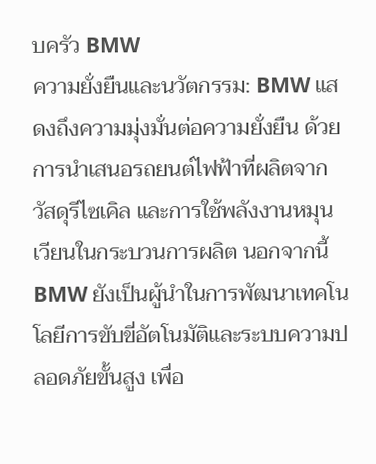บครัว BMW
ความยั่งยืนและนวัตกรรม: BMW แสดงถึงความมุ่งมั่นต่อความยั่งยืน ด้วยการนำเสนอรถยนต์ไฟฟ้าที่ผลิตจากวัสดุรีไซเคิล และการใช้พลังงานหมุนเวียนในกระบวนการผลิต นอกจากนี้ BMW ยังเป็นผู้นำในการพัฒนาเทคโนโลยีการขับขี่อัตโนมัติและระบบความปลอดภัยขั้นสูง เพื่อ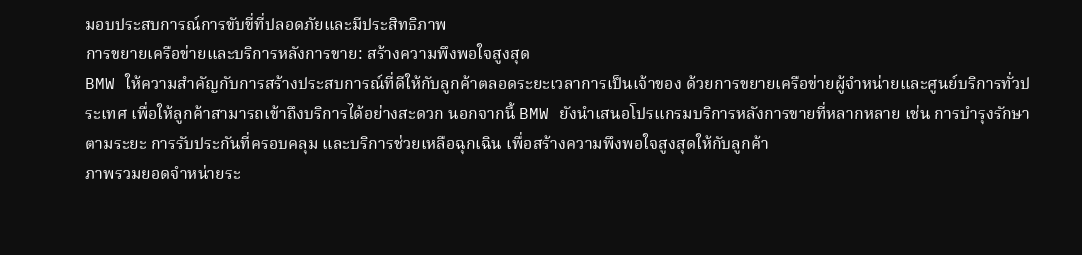มอบประสบการณ์การขับขี่ที่ปลอดภัยและมีประสิทธิภาพ
การขยายเครือข่ายและบริการหลังการขาย: สร้างความพึงพอใจสูงสุด
BMW ให้ความสำคัญกับการสร้างประสบการณ์ที่ดีให้กับลูกค้าตลอดระยะเวลาการเป็นเจ้าของ ด้วยการขยายเครือข่ายผู้จำหน่ายและศูนย์บริการทั่วประเทศ เพื่อให้ลูกค้าสามารถเข้าถึงบริการได้อย่างสะดวก นอกจากนี้ BMW ยังนำเสนอโปรแกรมบริการหลังการขายที่หลากหลาย เช่น การบำรุงรักษาตามระยะ การรับประกันที่ครอบคลุม และบริการช่วยเหลือฉุกเฉิน เพื่อสร้างความพึงพอใจสูงสุดให้กับลูกค้า
ภาพรวมยอดจำหน่ายระ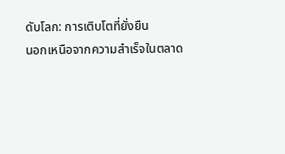ดับโลก: การเติบโตที่ยั่งยืน
นอกเหนือจากความสำเร็จในตลาด